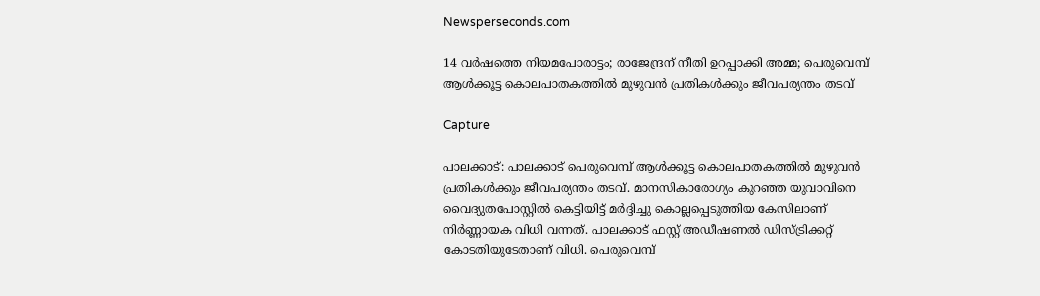Newsperseconds.com

14 വര്‍ഷത്തെ നിയമപോരാട്ടം; രാജേന്ദ്രന് നീതി ഉറപ്പാക്കി അമ്മ; പെരുവെമ്പ് ആള്‍ക്കൂട്ട കൊലപാതകത്തില്‍ മുഴുവന്‍ പ്രതികള്‍ക്കും ജീവപര്യന്തം തടവ്

Capture

പാലക്കാട്: പാലക്കാട് പെരുവെമ്പ് ആള്‍ക്കൂട്ട കൊലപാതകത്തില്‍ മുഴുവന്‍ പ്രതികള്‍ക്കും ജീവപര്യന്തം തടവ്. മാനസികാരോഗ്യം കുറഞ്ഞ യുവാവിനെ വൈദ്യുതപോസ്റ്റില്‍ കെട്ടിയിട്ട് മര്‍ദ്ദിച്ചു കൊല്ലപ്പെടുത്തിയ കേസിലാണ് നിര്‍ണ്ണായക വിധി വന്നത്. പാലക്കാട് ഫസ്റ്റ് അഡീഷണല്‍ ഡിസ്ട്രിക്കറ്റ് കോടതിയുടേതാണ് വിധി. പെരുവെമ്പ്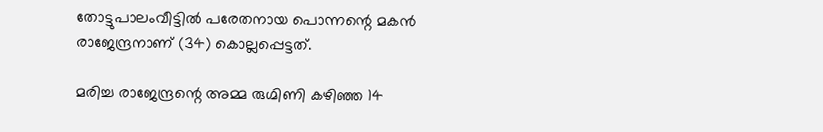തോട്ടുപാലംവീട്ടില്‍ പരേതനായ പൊന്നന്റെ മകന്‍ രാജേന്ദ്രനാണ് (34) കൊല്ലപ്പെട്ടത്.

മരിച്ച രാജേന്ദ്രന്റെ അമ്മ രുഗ്മിണി കഴിഞ്ഞ 14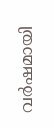വര്‍ഷമായി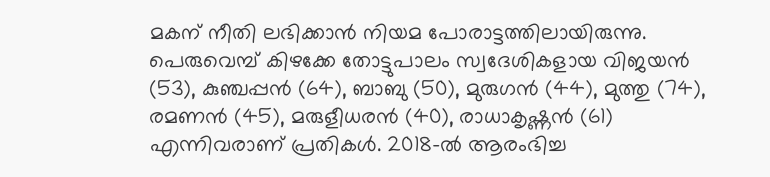മകന് നീതി ലഭിക്കാന്‍ നിയമ പോരാട്ടത്തിലായിരുന്നു. പെരുവെമ്പ് കിഴക്കേ തോട്ടുപാലം സ്വദേശികളായ വിജയന്‍ (53), കുഞ്ചപ്പന്‍ (64), ബാബു (50), മുരുഗന്‍ (44), മുത്തു (74), രമണന്‍ (45), മരുളീധരന്‍ (40), രാധാകൃഷ്ണന്‍ (61) എന്നിവരാണ് പ്രതികള്‍. 2018-ല്‍ ആരംഭിച്ച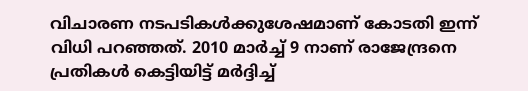വിചാരണ നടപടികള്‍ക്കുശേഷമാണ് കോടതി ഇന്ന് വിധി പറഞ്ഞത്. 2010 മാര്‍ച്ച് 9 നാണ് രാജേന്ദ്രനെ പ്രതികള്‍ കെട്ടിയിട്ട് മര്‍ദ്ദിച്ച്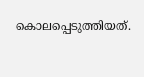കൊലപ്പെടുത്തിയത്.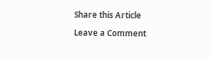Share this Article

Leave a Comment